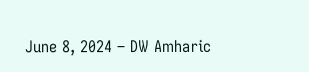June 8, 2024 – DW Amharic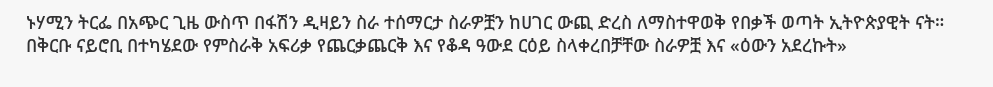ኑሃሚን ትርፌ በአጭር ጊዜ ውስጥ በፋሽን ዲዛይን ስራ ተሰማርታ ስራዎቿን ከሀገር ውጪ ድረስ ለማስተዋወቅ የበቃች ወጣት ኢትዮጵያዊት ናት። በቅርቡ ናይሮቢ በተካሄደው የምስራቅ አፍሪቃ የጨርቃጨርቅ እና የቆዳ ዓውደ ርዕይ ስላቀረበቻቸው ስራዎቿ እና «ዕውን አደረኩት»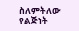ስለምትለው የልጅነት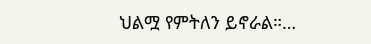ህልሟ የምትለን ይኖራል።…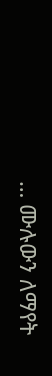… ሙሉውን ለማየት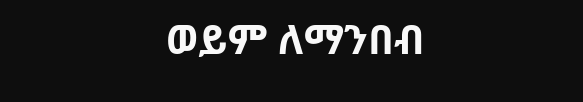ወይም ለማንበብ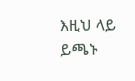እዚህ ላይ ይጫኑ